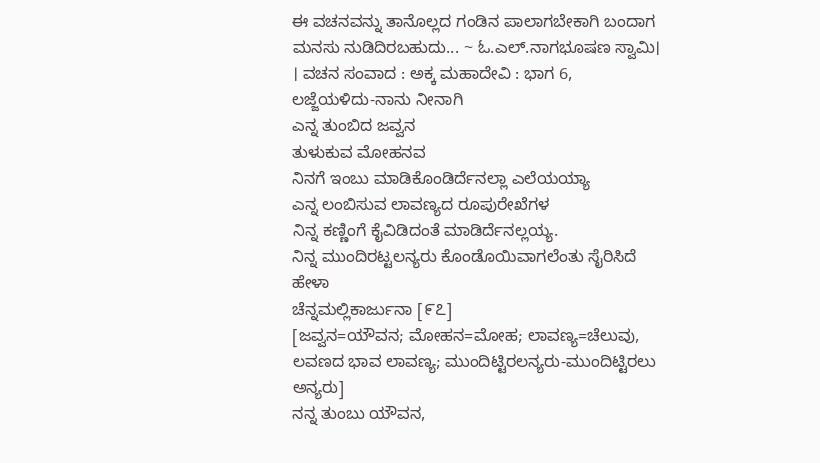ಈ ವಚನವನ್ನು ತಾನೊಲ್ಲದ ಗಂಡಿನ ಪಾಲಾಗಬೇಕಾಗಿ ಬಂದಾಗ ಮನಸು ನುಡಿದಿರಬಹುದು... ~ ಓ.ಎಲ್.ನಾಗಭೂಷಣ ಸ್ವಾಮಿ। । ವಚನ ಸಂವಾದ : ಅಕ್ಕ ಮಹಾದೇವಿ : ಭಾಗ 6, ಲಜ್ಜೆಯಳಿದು-ನಾನು ನೀನಾಗಿ
ಎನ್ನ ತುಂಬಿದ ಜವ್ವನ
ತುಳುಕುವ ಮೋಹನವ
ನಿನಗೆ ಇಂಬು ಮಾಡಿಕೊಂಡಿರ್ದೆನಲ್ಲಾ ಎಲೆಯಯ್ಯಾ
ಎನ್ನ ಲಂಬಿಸುವ ಲಾವಣ್ಯದ ರೂಪುರೇಖೆಗಳ
ನಿನ್ನ ಕಣ್ಣಿಂಗೆ ಕೈವಿಡಿದಂತೆ ಮಾಡಿರ್ದೆನಲ್ಲಯ್ಯ.
ನಿನ್ನ ಮುಂದಿರಟ್ಟಲನ್ಯರು ಕೊಂಡೊಯಿವಾಗಲೆಂತು ಸೈರಿಸಿದೆ ಹೇಳಾ
ಚೆನ್ನಮಲ್ಲಿಕಾರ್ಜುನಾ [೯೭]
[ಜವ್ವನ=ಯೌವನ; ಮೋಹನ=ಮೋಹ; ಲಾವಣ್ಯ=ಚೆಲುವು, ಲವಣದ ಭಾವ ಲಾವಣ್ಯ; ಮುಂದಿಟ್ಟಿರಲನ್ಯರು-ಮುಂದಿಟ್ಟಿರಲು ಅನ್ಯರು]
ನನ್ನ ತುಂಬು ಯೌವನ,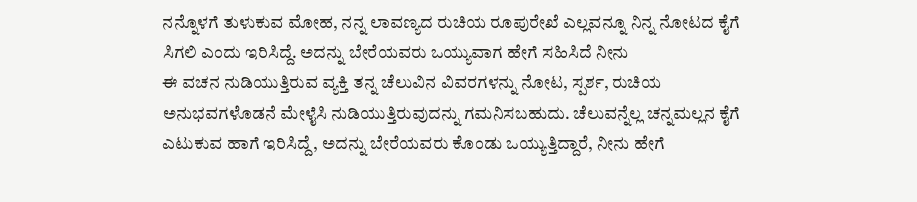ನನ್ನೊಳಗೆ ತುಳುಕುವ ಮೋಹ, ನನ್ನ ಲಾವಣ್ಯದ ರುಚಿಯ ರೂಪುರೇಖೆ ಎಲ್ಲವನ್ನೂ ನಿನ್ನ ನೋಟದ ಕೈಗೆ ಸಿಗಲಿ ಎಂದು ಇರಿಸಿದ್ದೆ. ಅದನ್ನು ಬೇರೆಯವರು ಒಯ್ಯುವಾಗ ಹೇಗೆ ಸಹಿಸಿದೆ ನೀನು
ಈ ವಚನ ನುಡಿಯುತ್ತಿರುವ ವ್ಯಕ್ತಿ ತನ್ನ ಚೆಲುವಿನ ವಿವರಗಳನ್ನು ನೋಟ, ಸ್ಪರ್ಶ, ರುಚಿಯ ಅನುಭವಗಳೊಡನೆ ಮೇಳೈಸಿ ನುಡಿಯುತ್ತಿರುವುದನ್ನು ಗಮನಿಸಬಹುದು. ಚೆಲುವನ್ನೆಲ್ಲ ಚನ್ನಮಲ್ಲನ ಕೈಗೆ ಎಟುಕುವ ಹಾಗೆ ಇರಿಸಿದ್ದೆ, ಅದನ್ನು ಬೇರೆಯವರು ಕೊಂಡು ಒಯ್ಯುತ್ತಿದ್ದಾರೆ, ನೀನು ಹೇಗೆ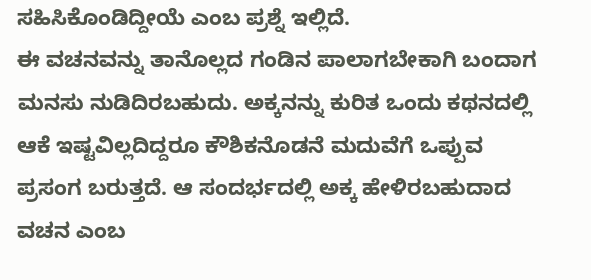ಸಹಿಸಿಕೊಂಡಿದ್ದೀಯೆ ಎಂಬ ಪ್ರಶ್ನೆ ಇಲ್ಲಿದೆ.
ಈ ವಚನವನ್ನು ತಾನೊಲ್ಲದ ಗಂಡಿನ ಪಾಲಾಗಬೇಕಾಗಿ ಬಂದಾಗ ಮನಸು ನುಡಿದಿರಬಹುದು. ಅಕ್ಕನನ್ನು ಕುರಿತ ಒಂದು ಕಥನದಲ್ಲಿ ಆಕೆ ಇಷ್ಟವಿಲ್ಲದಿದ್ದರೂ ಕೌಶಿಕನೊಡನೆ ಮದುವೆಗೆ ಒಪ್ಪುವ ಪ್ರಸಂಗ ಬರುತ್ತದೆ. ಆ ಸಂದರ್ಭದಲ್ಲಿ ಅಕ್ಕ ಹೇಳಿರಬಹುದಾದ ವಚನ ಎಂಬ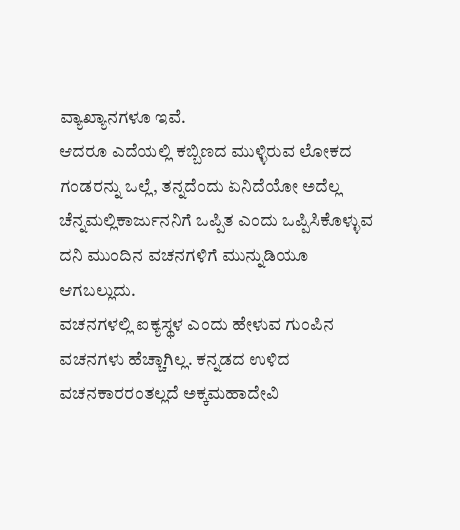ವ್ಯಾಖ್ಯಾನಗಳೂ ಇವೆ.
ಆದರೂ ಎದೆಯಲ್ಲಿ ಕಬ್ಬಿಣದ ಮುಳ್ಳಿರುವ ಲೋಕದ ಗಂಡರನ್ನು ಒಲ್ಲೆ, ತನ್ನದೆಂದು ಏನಿದೆಯೋ ಅದೆಲ್ಲ ಚೆನ್ನಮಲ್ಲಿಕಾರ್ಜುನನಿಗೆ ಒಪ್ಪಿತ ಎಂದು ಒಪ್ಪಿಸಿಕೊಳ್ಳುವ ದನಿ ಮುಂದಿನ ವಚನಗಳಿಗೆ ಮುನ್ನುಡಿಯೂ ಆಗಬಲ್ಲುದು.
ವಚನಗಳಲ್ಲಿ ಐಕ್ಯಸ್ಥಳ ಎಂದು ಹೇಳುವ ಗುಂಪಿನ ವಚನಗಳು ಹೆಚ್ಚಾಗಿಲ್ಲ. ಕನ್ನಡದ ಉಳಿದ ವಚನಕಾರರಂತಲ್ಲದೆ ಅಕ್ಕಮಹಾದೇವಿ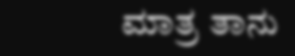ಮಾತ್ರ ತಾನು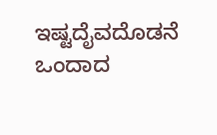ಇಷ್ಟದೈವದೊಡನೆ ಒಂದಾದ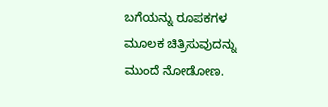ಬಗೆಯನ್ನು ರೂಪಕಗಳ ಮೂಲಕ ಚಿತ್ರಿಸುವುದನ್ನು ಮುಂದೆ ನೋಡೋಣ.